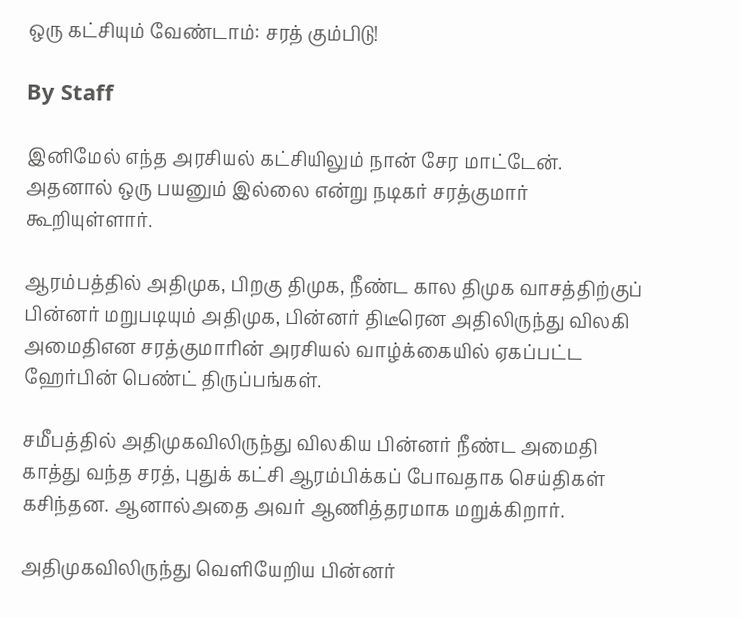ஒரு கட்சியும் வேண்டாம்: சரத் கும்பிடு!

By Staff

இனிமேல் எந்த அரசியல் கட்சியிலும் நான் சேர மாட்டேன். அதனால் ஒரு பயனும் இல்லை என்று நடிகர் சரத்குமார் கூறியுள்ளார்.

ஆரம்பத்தில் அதிமுக, பிறகு திமுக, நீண்ட கால திமுக வாசத்திற்குப் பின்னர் மறுபடியும் அதிமுக, பின்னர் திடீரென அதிலிருந்து விலகி அமைதிஎன சரத்குமாரின் அரசியல் வாழ்க்கையில் ஏகப்பட்ட ஹேர்பின் பெண்ட் திருப்பங்கள்.

சமீபத்தில் அதிமுகவிலிருந்து விலகிய பின்னர் நீண்ட அமைதி காத்து வந்த சரத், புதுக் கட்சி ஆரம்பிக்கப் போவதாக செய்திகள் கசிந்தன. ஆனால்அதை அவர் ஆணித்தரமாக மறுக்கிறார்.

அதிமுகவிலிருந்து வெளியேறிய பின்னர்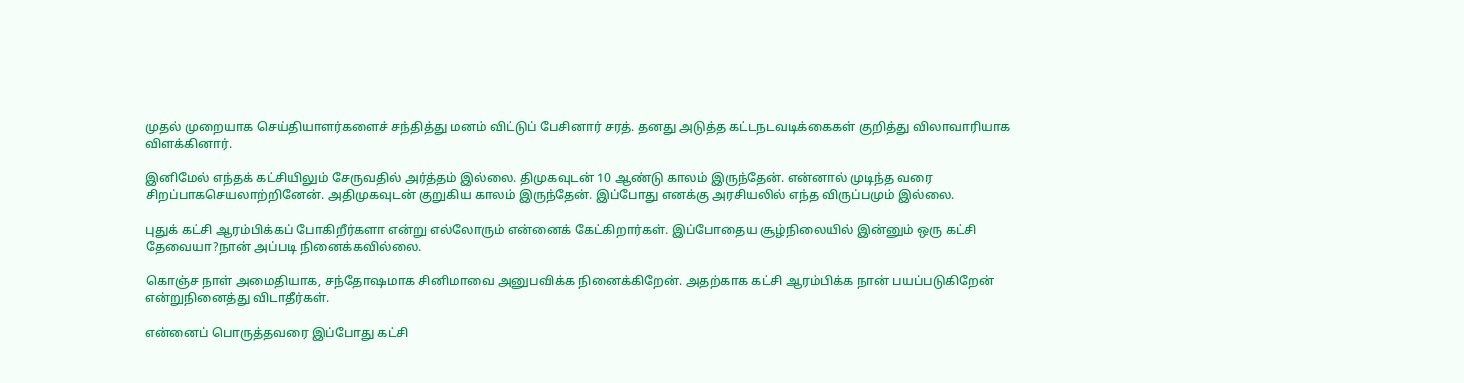முதல் முறையாக செய்தியாளர்களைச் சந்தித்து மனம் விட்டுப் பேசினார் சரத். தனது அடுத்த கட்டநடவடிக்கைகள் குறித்து விலாவாரியாக விளக்கினார்.

இனிமேல் எந்தக் கட்சியிலும் சேருவதில் அர்த்தம் இல்லை. திமுகவுடன் 10 ஆண்டு காலம் இருந்தேன். என்னால் முடிந்த வரை சிறப்பாகசெயலாற்றினேன். அதிமுகவுடன் குறுகிய காலம் இருந்தேன். இப்போது எனக்கு அரசியலில் எந்த விருப்பமும் இல்லை.

புதுக் கட்சி ஆரம்பிக்கப் போகிறீர்களா என்று எல்லோரும் என்னைக் கேட்கிறார்கள். இப்போதைய சூழ்நிலையில் இன்னும் ஒரு கட்சி தேவையா?நான் அப்படி நினைக்கவில்லை.

கொஞ்ச நாள் அமைதியாக, சந்தோஷமாக சினிமாவை அனுபவிக்க நினைக்கிறேன். அதற்காக கட்சி ஆரம்பிக்க நான் பயப்படுகிறேன் என்றுநினைத்து விடாதீர்கள்.

என்னைப் பொருத்தவரை இப்போது கட்சி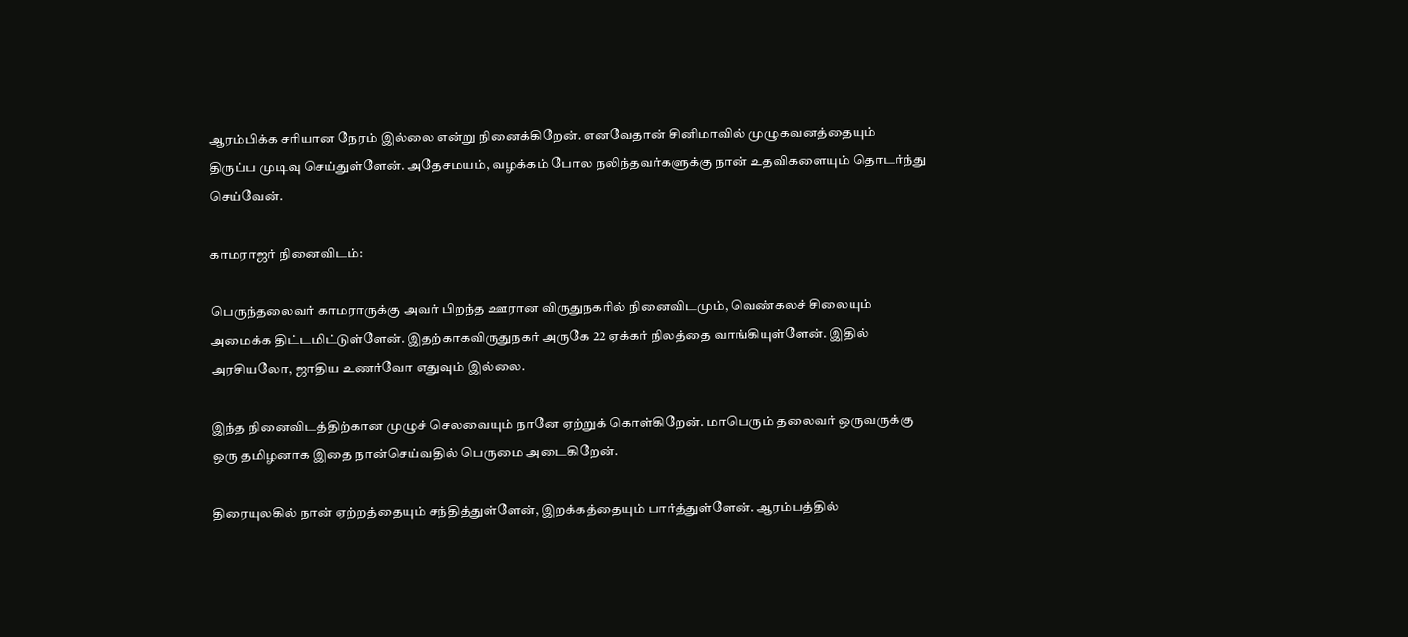ஆரம்பிக்க சரியான நேரம் இல்லை என்று நினைக்கிறேன். எனவேதான் சினிமாவில் முழுகவனத்தையும் திருப்ப முடிவு செய்துள்ளேன். அதேசமயம், வழக்கம் போல நலிந்தவர்களுக்கு நான் உதவிகளையும் தொடர்ந்து செய்வேன்.

காமராஜர் நினைவிடம்:

பெருந்தலைவர் காமராருக்கு அவர் பிறந்த ஊரான விருதுநகரில் நினைவிடமும், வெண்கலச் சிலையும் அமைக்க திட்டமிட்டுள்ளேன். இதற்காகவிருதுநகர் அருகே 22 ஏக்கர் நிலத்தை வாங்கியுள்ளேன். இதில் அரசியலோ, ஜாதிய உணர்வோ எதுவும் இல்லை.

இந்த நினைவிடத்திற்கான முழுச் செலவையும் நானே ஏற்றுக் கொள்கிறேன். மாபெரும் தலைவர் ஒருவருக்கு ஒரு தமிழனாக இதை நான்செய்வதில் பெருமை அடைகிறேன்.

திரையுலகில் நான் ஏற்றத்தையும் சந்தித்துள்ளேன், இறக்கத்தையும் பார்த்துள்ளேன். ஆரம்பத்தில்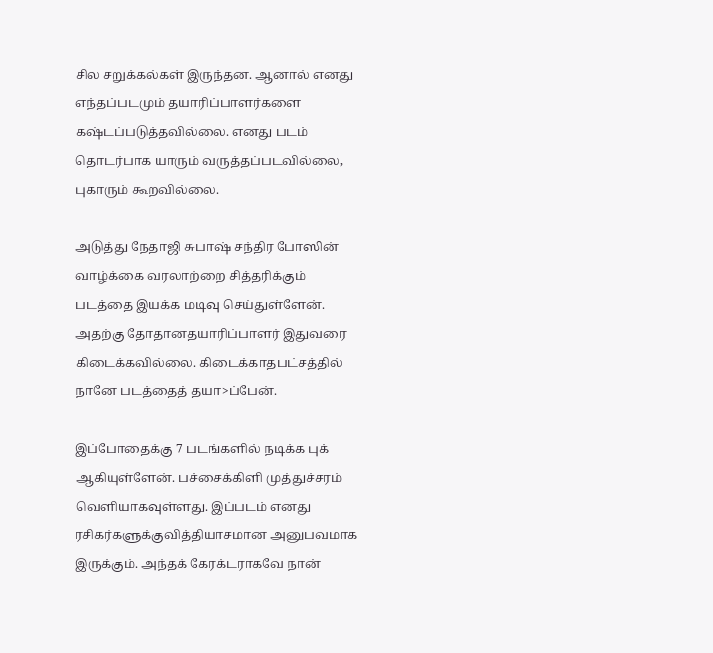சில சறுக்கல்கள் இருந்தன. ஆனால் எனது எந்தப்படமும் தயாரிப்பாளர்களை கஷ்டப்படுத்தவில்லை. எனது படம் தொடர்பாக யாரும் வருத்தப்படவில்லை, புகாரும் கூறவில்லை.

அடுத்து நேதாஜி சுபாஷ் சந்திர போஸின் வாழ்க்கை வரலாற்றை சித்தரிக்கும் படத்தை இயக்க மடிவு செய்துள்ளேன். அதற்கு தோதானதயாரிப்பாளர் இதுவரை கிடைக்கவில்லை. கிடைக்காதபட்சத்தில் நானே படத்தைத் தயா>ப்பேன்.

இப்போதைக்கு 7 படங்களில் நடிக்க புக் ஆகியுள்ளேன். பச்சைக்கிளி முத்துச்சரம் வெளியாகவுள்ளது. இப்படம் எனது ரசிகர்களுக்குவித்தியாசமான அனுபவமாக இருக்கும். அந்தக் கேரக்டராகவே நான்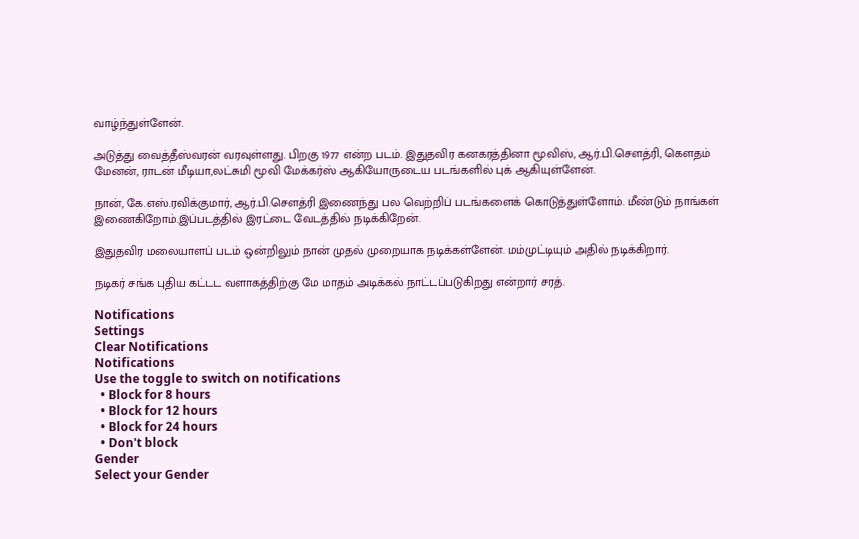வாழ்ந்துள்ளேன்.

அடுத்து வைத்தீஸ்வரன் வரவுள்ளது. பிறகு 1977 என்ற படம். இதுதவிர கனகரத்தினா மூவிஸ், ஆர்.பி.செளத்ரி, கெளதம் மேனன், ராடன் மீடியா,லட்சுமி மூவி மேக்கர்ஸ் ஆகியோருடைய படங்களில் புக் ஆகியுள்ளேன்.

நான், கே.எஸ்.ரவிக்குமார், ஆர்.பி.செளத்ரி இணைந்து பல வெற்றிப் படங்களைக் கொடுத்துள்ளோம். மீண்டும் நாங்கள் இணைகிறோம்.இப்படத்தில் இரட்டை வேடத்தில் நடிக்கிறேன்.

இதுதவிர மலையாளப் படம் ஒன்றிலும் நான் முதல் முறையாக நடிக்கள்ளேன். மம்முட்டியும் அதில் நடிக்கிறார்.

நடிகர் சங்க புதிய கட்டட வளாகத்திற்கு மே மாதம் அடிக்கல் நாட்டப்படுகிறது என்றார் சரத்.

Notifications
Settings
Clear Notifications
Notifications
Use the toggle to switch on notifications
  • Block for 8 hours
  • Block for 12 hours
  • Block for 24 hours
  • Don't block
Gender
Select your Gender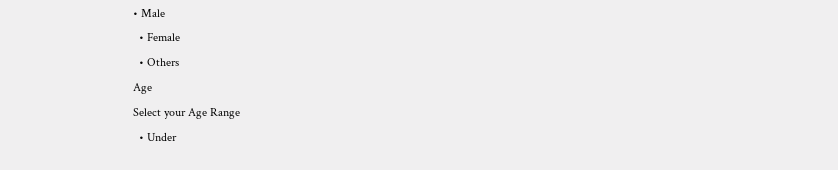• Male
  • Female
  • Others
Age
Select your Age Range
  • Under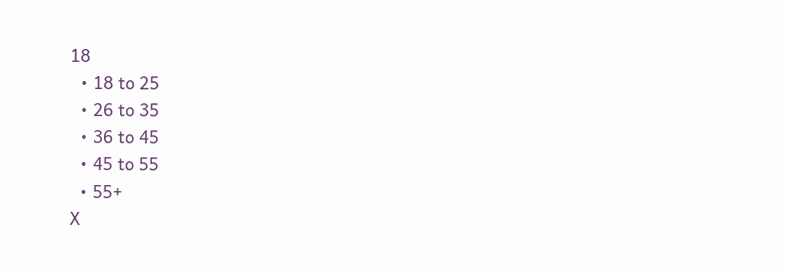18
  • 18 to 25
  • 26 to 35
  • 36 to 45
  • 45 to 55
  • 55+
X